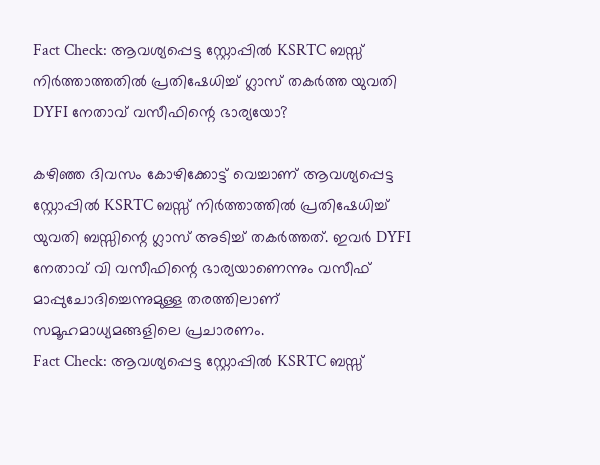Fact Check: ആവശ്യപ്പെട്ട സ്റ്റോപ്പില്‍ KSRTC ബസ്സ് നിര്‍ത്താത്തതില്‍ പ്രതിഷേധിച്ച് ഗ്ലാസ് തകര്‍ത്ത യുവതി DYFI നേതാവ് വസീഫിന്റെ ഭാര്യയോ?

കഴിഞ്ഞ ദിവസം കോഴിക്കോട്ട് വെച്ചാണ് ആവശ്യപ്പെട്ട സ്റ്റോപ്പില്‍ KSRTC ബസ്സ് നിര്‍ത്താത്തില്‍ പ്രതിഷേധിച്ച് യുവതി ബസ്സിന്റെ ഗ്ലാസ് അടിച്ച് തകര്‍ത്തത്. ഇവര്‍ DYFI നേതാവ് വി വസീഫിന്റെ ഭാര്യയാണെന്നും വസീഫ് മാപ്പുചോദിച്ചെന്നുമുള്ള തരത്തിലാണ് സമൂഹമാധ്യമങ്ങളിലെ പ്രചാരണം.
Fact Check: ആവശ്യപ്പെട്ട സ്റ്റോപ്പില്‍ KSRTC ബസ്സ്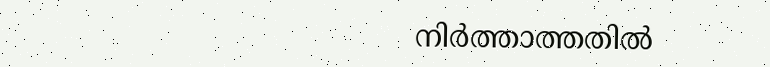നിര്‍ത്താത്തതില്‍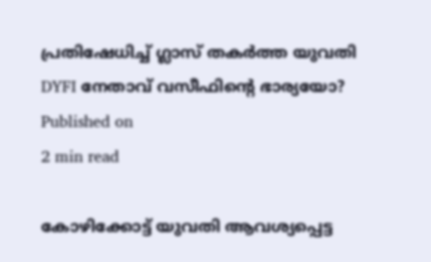പ്രതിഷേധിച്ച് ഗ്ലാസ് തകര്‍ത്ത യുവതി DYFI നേതാവ് വസീഫിന്റെ ഭാര്യയോ?
Published on
2 min read

കോഴിക്കോട്ട് യുവതി ആവശ്യപ്പെട്ട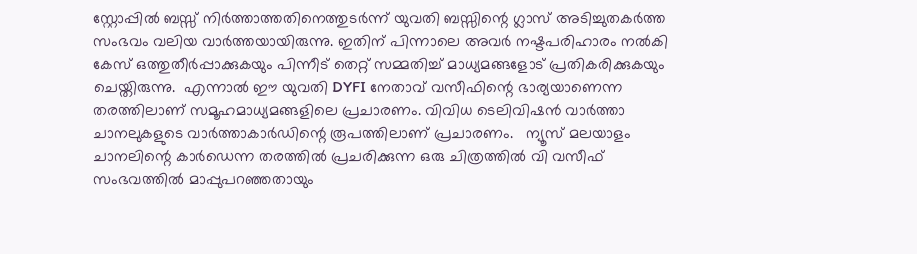സ്റ്റോപ്പില്‍ ബസ്സ് നിര്‍ത്താത്തതിനെത്തുടര്‍ന്ന് യുവതി ബസ്സിന്റെ ഗ്ലാസ് അടിച്ചുതകര്‍ത്ത സംഭവം വലിയ വാര്‍ത്തയായിരുന്നു. ഇതിന് പിന്നാലെ അവര്‍ നഷ്ടപരിഹാരം നല്‍കി കേസ് ഒത്തുതീര്‍പ്പാക്കുകയും പിന്നീട് തെറ്റ് സമ്മതിച്ച് മാധ്യമങ്ങളോട് പ്രതികരിക്കുകയും ചെയ്തിരുന്നു.  എന്നാല്‍ ഈ യുവതി DYFI നേതാവ് വസീഫിന്റെ ഭാര്യയാണെന്ന തരത്തിലാണ് സമൂഹമാധ്യമങ്ങളിലെ പ്രചാരണം. വിവിധ ടെലിവിഷന്‍ വാര്‍ത്താ ചാനലുകളുടെ വാര്‍ത്താകാര്‍ഡിന്റെ രൂപത്തിലാണ് പ്രചാരണം.   ന്യൂസ് മലയാളം ചാനലിന്റെ കാര്‍ഡെന്ന തരത്തില്‍ പ്രചരിക്കുന്ന ഒരു ചിത്രത്തില്‍ വി വസീഫ്  സംഭവത്തില്‍ മാപ്പുപറഞ്ഞതായും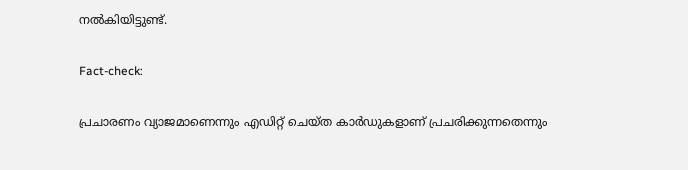നല്‍കിയിട്ടുണ്ട്.

Fact-check:

പ്രചാരണം വ്യാജമാണെന്നും എഡിറ്റ് ചെയ്ത കാര്‍ഡുകളാണ് പ്രചരിക്കുന്നതെന്നും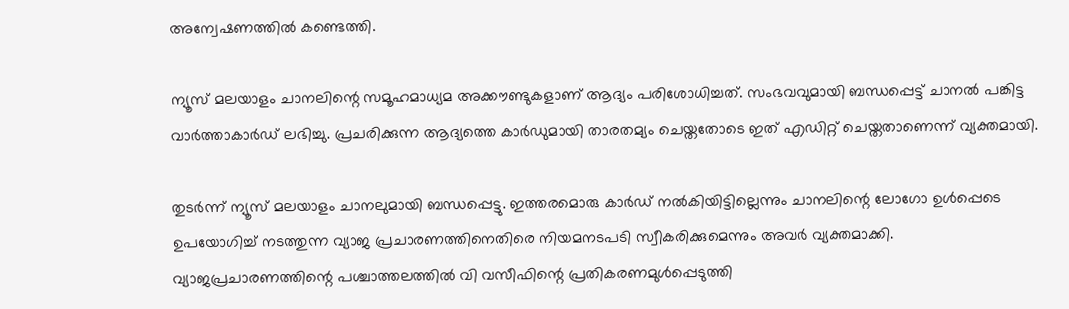അന്വേഷണത്തില്‍ കണ്ടെത്തി.

ന്യൂസ് മലയാളം ചാനലിന്റെ സമൂഹമാധ്യമ അക്കൗണ്ടുകളാണ് ആദ്യം പരിശോധിച്ചത്. സംഭവവുമായി ബന്ധപ്പെട്ട് ചാനല്‍ പങ്കിട്ട വാര്‍ത്താകാര്‍ഡ് ലഭിച്ചു. പ്രചരിക്കുന്ന ആദ്യത്തെ കാര്‍ഡുമായി താരതമ്യം ചെയ്തതോടെ ഇത് എഡിറ്റ് ചെയ്തതാണെന്ന് വ്യക്തമായി.

തുടര്‍ന്ന് ന്യൂസ് മലയാളം ചാനലുമായി ബന്ധപ്പെട്ടു. ഇത്തരമൊരു കാര്‍ഡ് നല്‍കിയിട്ടില്ലെന്നും ചാനലിന്റെ ലോഗോ ഉള്‍പ്പെടെ ഉപയോഗിച്ച് നടത്തുന്ന വ്യാജ പ്രചാരണത്തിനെതിരെ നിയമനടപടി സ്വീകരിക്കുമെന്നും അവര്‍ വ്യക്തമാക്കി. വ്യാജപ്രചാരണത്തിന്റെ പശ്ചാത്തലത്തില്‍ വി വസീഫിന്റെ പ്രതികരണമുള്‍പ്പെടുത്തി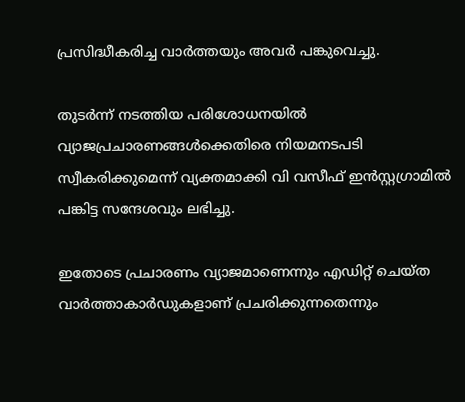പ്രസിദ്ധീകരിച്ച വാര്‍ത്തയും അവര്‍ പങ്കുവെച്ചു.

തുടര്‍ന്ന് നടത്തിയ പരിശോധനയില്‍ വ്യാജപ്രചാരണങ്ങള്‍ക്കെതിരെ നിയമനടപടി സ്വീകരിക്കുമെന്ന് വ്യക്തമാക്കി വി വസീഫ് ഇന്‍സ്റ്റഗ്രാമില്‍ പങ്കിട്ട സന്ദേശവും ലഭിച്ചു.

ഇതോടെ പ്രചാരണം വ്യാജമാണെന്നും എഡിറ്റ് ചെയ്ത വാര്‍ത്താകാര്‍ഡുകളാണ് പ്രചരിക്കുന്നതെന്നും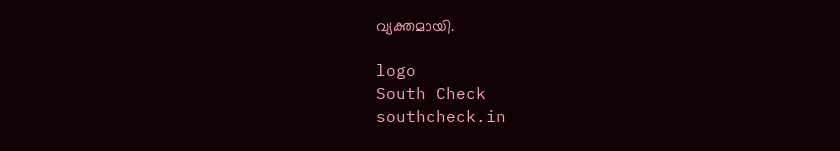വ്യക്തമായി.

logo
South Check
southcheck.in